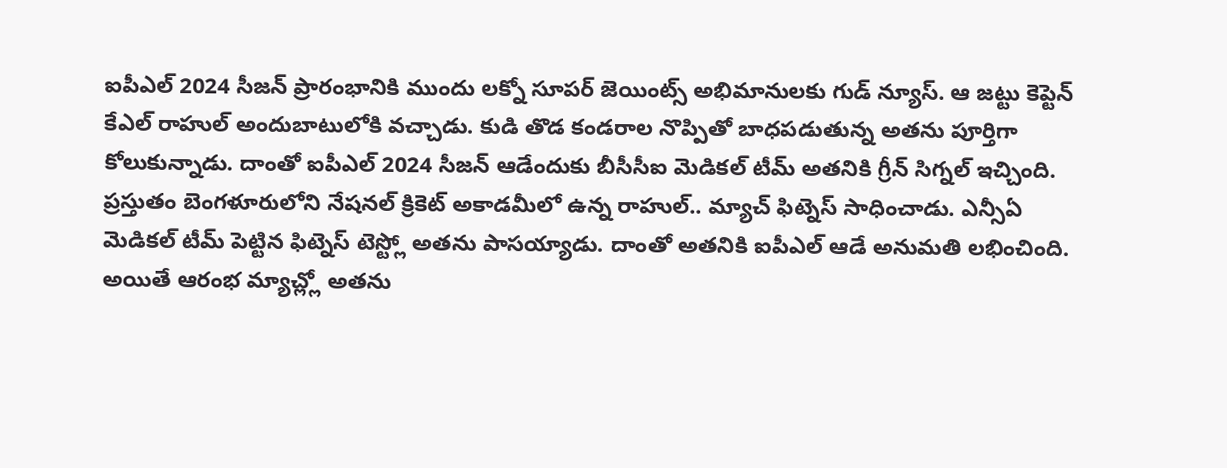ఐపీఎల్ 2024 సీజన్ ప్రారంభానికి ముందు లక్నో సూపర్ జెయింట్స్ అభిమానులకు గుడ్ న్యూస్. ఆ జట్టు కెప్టెన్ కేఎల్ రాహుల్ అందుబాటులోకి వచ్చాడు. కుడి తొడ కండరాల నొప్పితో బాధపడుతున్న అతను పూర్తిగా కోలుకున్నాడు. దాంతో ఐపీఎల్ 2024 సీజన్ ఆడేందుకు బీసీసీఐ మెడికల్ టీమ్ అతనికి గ్రీన్ సిగ్నల్ ఇచ్చింది.
ప్రస్తుతం బెంగళూరులోని నేషనల్ క్రికెట్ అకాడమీలో ఉన్న రాహుల్.. మ్యాచ్ ఫిట్నెస్ సాధించాడు. ఎన్సీఏ మెడికల్ టీమ్ పెట్టిన ఫిట్నెస్ టెస్ట్లో అతను పాసయ్యాడు. దాంతో అతనికి ఐపీఎల్ ఆడే అనుమతి లభించింది. అయితే ఆరంభ మ్యాచ్ల్లో అతను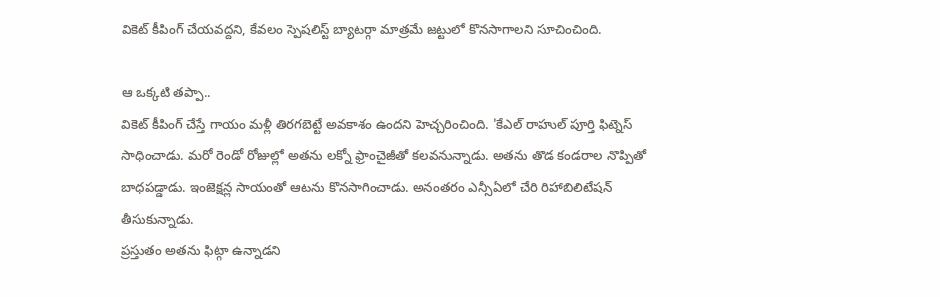వికెట్ కీపింగ్ చేయవద్దని, కేవలం స్పెషలిస్ట్ బ్యాటర్గా మాత్రమే జట్టులో కొనసాగాలని సూచించింది.

ఆ ఒక్కటి తప్పా..
వికెట్ కీపింగ్ చేస్తే గాయం మళ్లీ తిరగబెట్టే అవకాశం ఉందని హెచ్చరించింది. 'కేఎల్ రాహుల్ పూర్తి ఫిట్నెస్ సాధించాడు. మరో రెండో రోజుల్లో అతను లక్నో ఫ్రాంచైజీతో కలవనున్నాడు. అతను తొడ కండరాల నొప్పితో బాధపడ్డాడు. ఇంజెక్షన్ల సాయంతో ఆటను కొనసాగించాడు. అనంతరం ఎన్సీఏలో చేరి రిహాబిలిటేషన్ తీసుకున్నాడు.
ప్రస్తుతం అతను ఫిట్గా ఉన్నాడని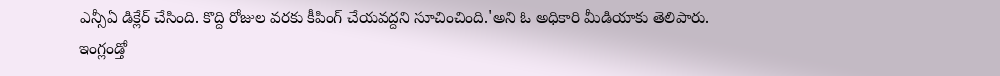ఎన్సీఏ డిక్లేర్ చేసింది. కొద్ది రోజుల వరకు కీపింగ్ చేయవద్దని సూచించింది.'అని ఓ అధికారి మీడియాకు తెలిపారు.
ఇంగ్లండ్తో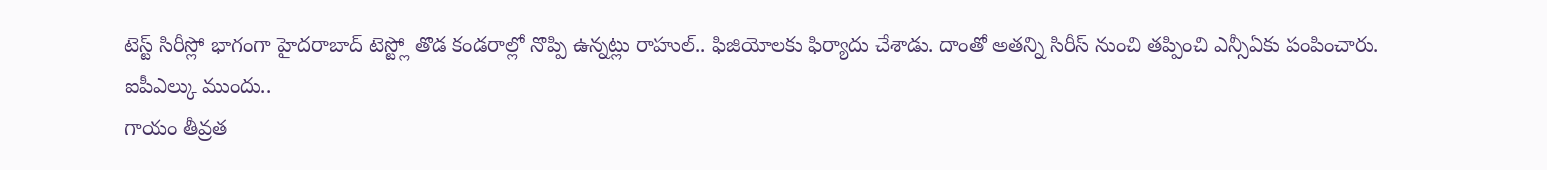టెస్ట్ సిరీస్లో భాగంగా హైదరాబాద్ టెస్ట్లో తొడ కండరాల్లో నొప్పి ఉన్నట్లు రాహుల్.. ఫిజియోలకు ఫిర్యాదు చేశాడు. దాంతో అతన్ని సిరీస్ నుంచి తప్పించి ఎన్సీఏకు పంపించారు.
ఐపీఎల్కు ముందు..
గాయం తీవ్రత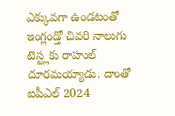ఎక్కువగా ఉండటంతో ఇంగ్లండ్తో చివరి నాలుగు టెస్ట్లకు రాహుల్ దూరమయ్యాడు. దాంతో ఐపీఎల్ 2024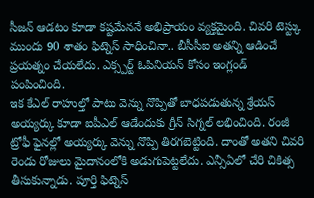సీజన్ ఆడటం కూడా కష్టమేననే అభిప్రాయం వ్యక్తమైంది. చివరి టెస్ట్కు ముందు 90 శాతం ఫిట్నెస్ సాధించినా.. బీసీసీఐ అతన్ని ఆడించే ప్రయత్నం చేయలేదు. ఎక్స్పర్ట్ ఓపినియన్ కోసం ఇంగ్లండ్ పంపించింది.
ఇక కేఎల్ రాహుల్తో పాటు వెన్ను నొప్పితో బాధపడుతున్న శ్రేయస్ అయ్యర్కు కూడా ఐపీఎల్ ఆడేందుకు గ్రీన్ సిగ్నల్ లభించింది. రంజీ ట్రోఫీ ఫైనల్లో అయ్యర్కు వెన్ను నొప్పి తిరగబెట్టింది. దాంతో అతని చివరి రెండు రోజులు మైదానంలోకి అడుగుపెట్టలేదు. ఎన్సీఏలో చేరి చికిత్స తీసుకున్నాడు. పూర్తి ఫిట్నెస్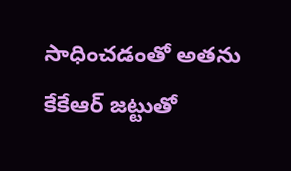సాధించడంతో అతను కేకేఆర్ జట్టుతో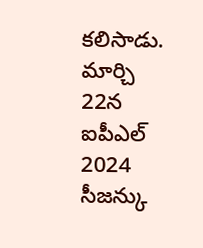కలిసాడు.
మార్చి 22న ఐపీఎల్ 2024 సీజన్కు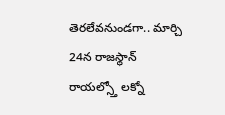తెరలేవనుండగా.. మార్చి 24న రాజస్థాన్ రాయల్స్తో లక్నో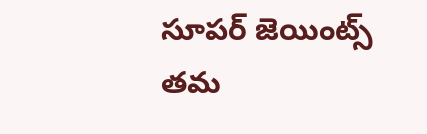సూపర్ జెయింట్స్ తమ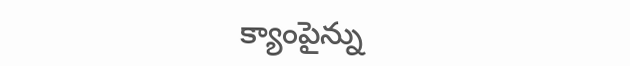క్యాంపైన్ను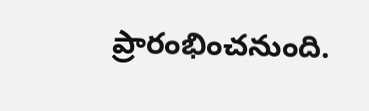ప్రారంభించనుంది.